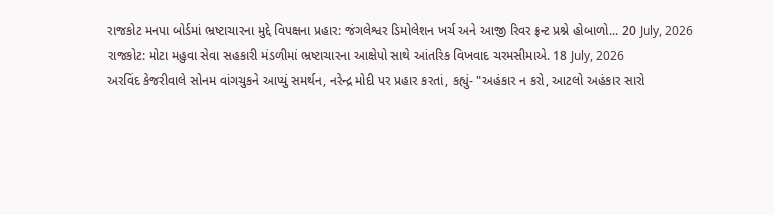રાજકોટ મનપા બોર્ડમાં ભ્રષ્ટાચારના મુદ્દે વિપક્ષના પ્રહાર: જંગલેશ્વર ડિમોલેશન ખર્ચ અને આજી રિવર ફ્રન્ટ પ્રશ્ને હોબાળો... 20 July, 2026
રાજકોટ: મોટા મહુવા સેવા સહકારી મંડળીમાં ભ્રષ્ટાચારના આક્ષેપો સાથે આંતરિક વિખવાદ ચરમસીમાએ. 18 July, 2026
અરવિંદ કેજરીવાલે સોનમ વાંગચુકને આપ્યું સમર્થન, નરેન્દ્ર મોદી પર પ્રહાર કરતાં, કહ્યું- "અહંકાર ન કરો, આટલો અહંકાર સારો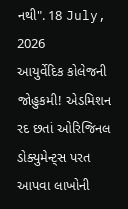નથી". 18 July, 2026
આયુર્વેદિક કોલેજની જોહુકમી! એડમિશન રદ છતાં ઓરિજિનલ ડોક્યુમેન્ટ્સ પરત આપવા લાખોની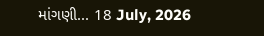માંગણી... 18 July, 2026